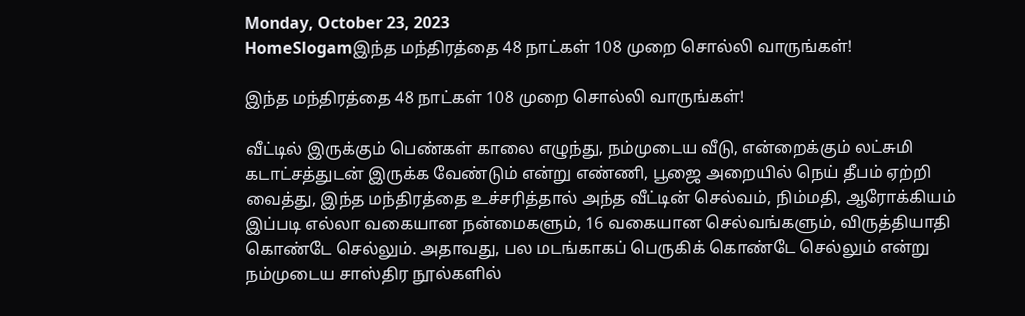Monday, October 23, 2023
HomeSlogamஇந்த மந்திரத்தை 48 நாட்கள் 108 முறை சொல்லி வாருங்கள்!

இந்த மந்திரத்தை 48 நாட்கள் 108 முறை சொல்லி வாருங்கள்!

வீட்டில் இருக்கும் பெண்கள் காலை எழுந்து, நம்முடைய வீடு, என்றைக்கும் லட்சுமி கடாட்சத்துடன் இருக்க வேண்டும் என்று எண்ணி, பூஜை அறையில் நெய் தீபம் ஏற்றி வைத்து, இந்த மந்திரத்தை உச்சரித்தால் அந்த வீட்டின் செல்வம், நிம்மதி, ஆரோக்கியம் இப்படி எல்லா வகையான நன்மைகளும், 16 வகையான செல்வங்களும், விருத்தியாதி கொண்டே செல்லும். அதாவது, பல மடங்காகப் பெருகிக் கொண்டே செல்லும் என்று நம்முடைய சாஸ்திர நூல்களில்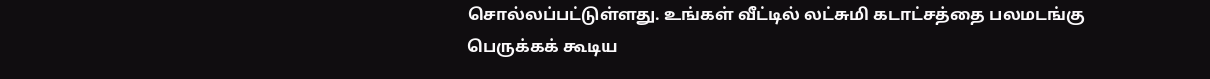சொல்லப்பட்டுள்ளது. உங்கள் வீட்டில் லட்சுமி கடாட்சத்தை பலமடங்கு பெருக்கக் கூடிய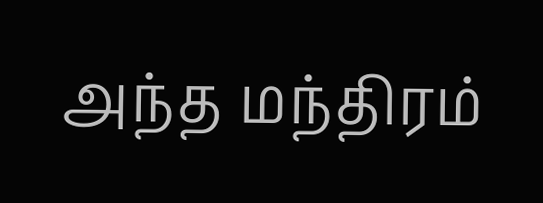அந்த மந்திரம்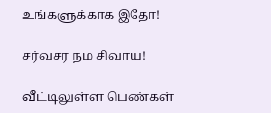உங்களுக்காக இதோ!

சர்வசர நம சிவாய!

வீட்டிலுள்ள பெண்கள்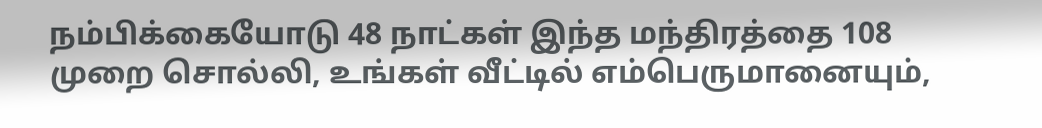நம்பிக்கையோடு 48 நாட்கள் இந்த மந்திரத்தை 108 முறை சொல்லி, உங்கள் வீட்டில் எம்பெருமானையும்,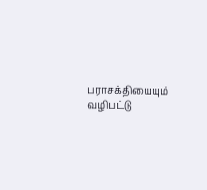பராசக்தியையும் வழிபட்டு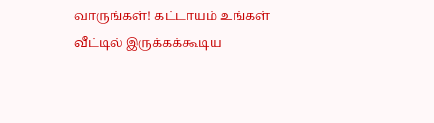வாருங்கள்! கட்டாயம் உங்கள் வீட்டில் இருக்கக்கூடிய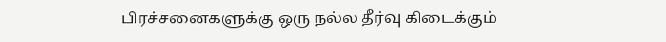பிரச்சனைகளுக்கு ஒரு நல்ல தீர்வு கிடைக்கும்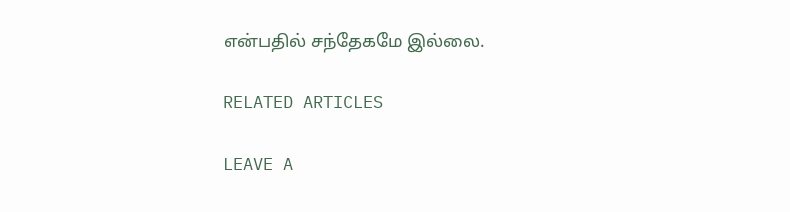என்பதில் சந்தேகமே இல்லை.

RELATED ARTICLES

LEAVE A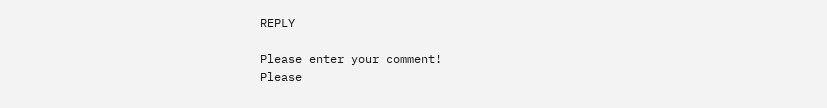REPLY

Please enter your comment!
Please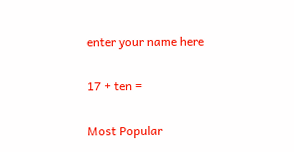enter your name here

17 + ten =

Most Popular